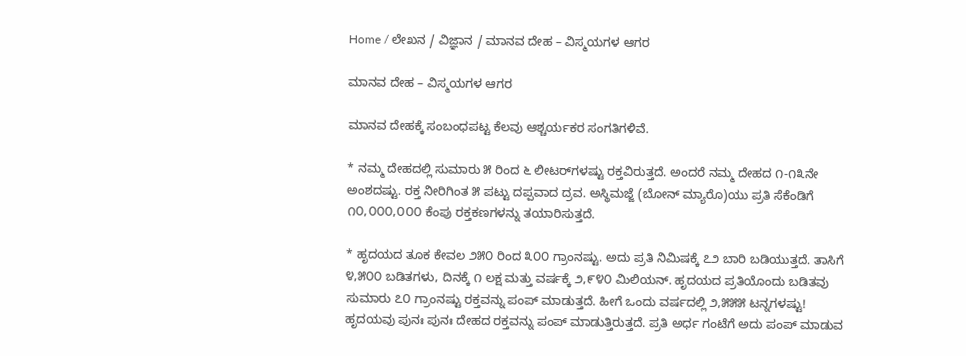Home / ಲೇಖನ / ವಿಜ್ಞಾನ / ಮಾನವ ದೇಹ – ವಿಸ್ಮಯಗಳ ಆಗರ

ಮಾನವ ದೇಹ – ವಿಸ್ಮಯಗಳ ಆಗರ

ಮಾನವ ದೇಹಕ್ಕೆ ಸಂಬಂಧಪಟ್ಟ ಕೆಲವು ಆಶ್ಚರ್ಯಕರ ಸಂಗತಿಗಳಿವೆ.

* ನಮ್ಮ ದೇಹದಲ್ಲಿ ಸುಮಾರು ೫ ರಿಂದ ೬ ಲೀಟರ್‌ಗಳಷ್ಟು ರಕ್ತವಿರುತ್ತದೆ. ಅಂದರೆ ನಮ್ಮ ದೇಹದ ೧-೧೩ನೇ ಅಂಶದಷ್ಟು. ರಕ್ತ ನೀರಿಗಿಂತ ೫ ಪಟ್ಟು ದಪ್ಪವಾದ ದ್ರವ. ಅಸ್ಥಿಮಜ್ಜೆ (ಬೋನ್ ಮ್ಯಾರೊ)ಯು ಪ್ರತಿ ಸೆಕೆಂಡಿಗೆ ೧೦,೦೦೦,೦೦೦ ಕೆಂಪು ರಕ್ತಕಣಗಳನ್ನು ತಯಾರಿಸುತ್ತದೆ.

* ಹೃದಯದ ತೂಕ ಕೇವಲ ೨೫೦ ರಿಂದ ೩೦೦ ಗ್ರಾಂನಷ್ಟು. ಅದು ಪ್ರತಿ ನಿಮಿಷಕ್ಕೆ ೭೨ ಬಾರಿ ಬಡಿಯುತ್ತದೆ. ತಾಸಿಗೆ ೪,೫೦೦ ಬಡಿತಗಳು, ದಿನಕ್ಕೆ ೧ ಲಕ್ಷ ಮತ್ತು ವರ್ಷಕ್ಕೆ ೨,೯೪೦ ಮಿಲಿಯನ್. ಹೃದಯದ ಪ್ರತಿಯೊಂದು ಬಡಿತವು ಸುಮಾರು ೭೦ ಗ್ರಾಂನಷ್ಟು ರಕ್ತವನ್ನು ಪಂಪ್ ಮಾಡುತ್ತದೆ. ಹೀಗೆ ಒಂದು ವರ್ಷದಲ್ಲಿ ೨,೫೫೫ ಟನ್ನಗಳಷ್ಟು! ಹೃದಯವು ಪುನಃ ಪುನಃ ದೇಹದ ರಕ್ತವನ್ನು ಪಂಪ್ ಮಾಡುತ್ತಿರುತ್ತದೆ. ಪ್ರತಿ ಅರ್ಧ ಗಂಟೆಗೆ ಅದು ಪಂಪ್ ಮಾಡುವ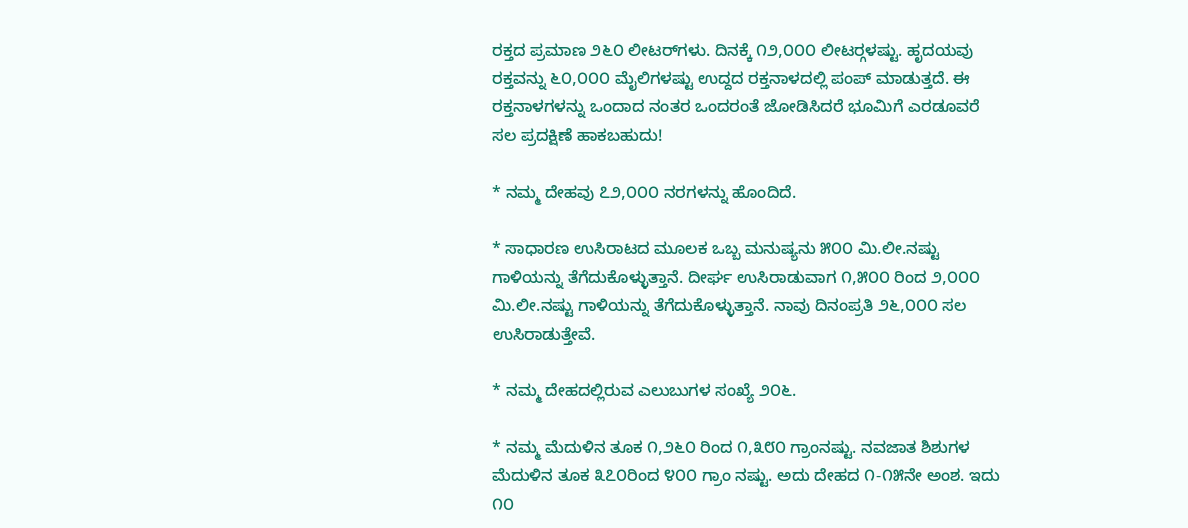ರಕ್ತದ ಪ್ರಮಾಣ ೨೬೦ ಲೀಟರ್‌ಗಳು. ದಿನಕ್ಕೆ ೧೨,೦೦೦ ಲೀಟರ್‍ಗಳಷ್ಟು. ಹೃದಯವು ರಕ್ತವನ್ನು ೬೦,೦೦೦ ಮೈಲಿಗಳಷ್ಟು ಉದ್ದದ ರಕ್ತನಾಳದಲ್ಲಿ ಪಂಪ್ ಮಾಡುತ್ತದೆ. ಈ ರಕ್ತನಾಳಗಳನ್ನು ಒಂದಾದ ನಂತರ ಒಂದರಂತೆ ಜೋಡಿಸಿದರೆ ಭೂಮಿಗೆ ಎರಡೂವರೆ ಸಲ ಪ್ರದಕ್ಷಿಣೆ ಹಾಕಬಹುದು!

* ನಮ್ಮ ದೇಹವು ೭೨,೦೦೦ ನರಗಳನ್ನು ಹೊಂದಿದೆ.

* ಸಾಧಾರಣ ಉಸಿರಾಟದ ಮೂಲಕ ಒಬ್ಬ ಮನುಷ್ಯನು ೫೦೦ ಮಿ.ಲೀ.ನಷ್ಟು ಗಾಳಿಯನ್ನು ತೆಗೆದುಕೊಳ್ಳುತ್ತಾನೆ. ದೀರ್ಘ ಉಸಿರಾಡುವಾಗ ೧,೫೦೦ ರಿಂದ ೨,೦೦೦ ಮಿ.ಲೀ.ನಷ್ಟು ಗಾಳಿಯನ್ನು ತೆಗೆದುಕೊಳ್ಳುತ್ತಾನೆ. ನಾವು ದಿನಂಪ್ರತಿ ೨೬,೦೦೦ ಸಲ ಉಸಿರಾಡುತ್ತೇವೆ.

* ನಮ್ಮ ದೇಹದಲ್ಲಿರುವ ಎಲುಬುಗಳ ಸಂಖ್ಯೆ ೨೦೬.

* ನಮ್ಮ ಮೆದುಳಿನ ತೂಕ ೧,೨೬೦ ರಿಂದ ೧,೩೮೦ ಗ್ರಾಂನಷ್ಟು. ನವಜಾತ ಶಿಶುಗಳ ಮೆದುಳಿನ ತೂಕ ೩೭೦ರಿಂದ ೪೦೦ ಗ್ರಾಂ ನಷ್ಟು. ಅದು ದೇಹದ ೧-೧೫ನೇ ಅಂಶ. ಇದು ೧೦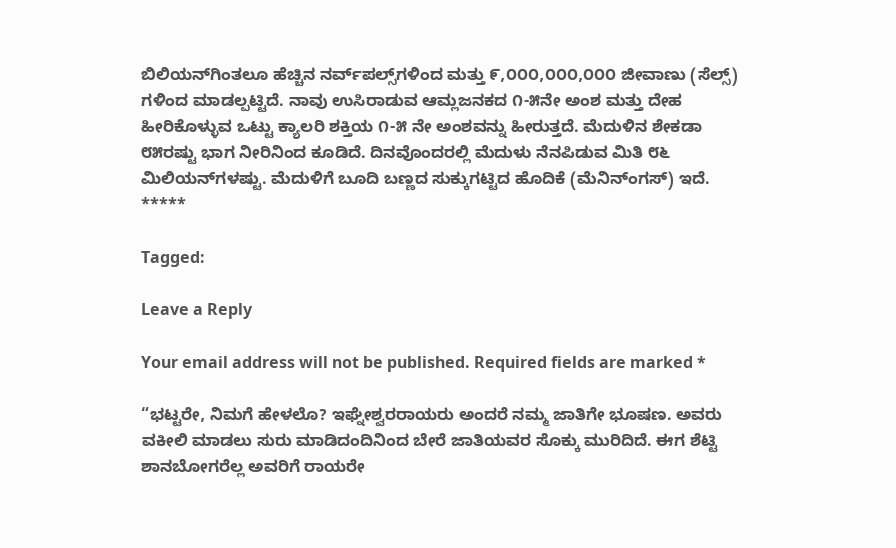ಬಿಲಿಯನ್‌ಗಿಂತಲೂ ಹೆಚ್ಚಿನ ನರ್ವ್‌ಪಲ್ಸ್‌ಗಳಿಂದ ಮತ್ತು ೯,೦೦೦,೦೦೦,೦೦೦ ಜೀವಾಣು (ಸೆಲ್ಸ್) ಗಳಿಂದ ಮಾಡಲ್ಪಟ್ಟಿದೆ. ನಾವು ಉಸಿರಾಡುವ ಆಮ್ಲಜನಕದ ೧-೫ನೇ ಅಂಶ ಮತ್ತು ದೇಹ ಹೀರಿಕೊಳ್ಳುವ ಒಟ್ಟು ಕ್ಯಾಲರಿ ಶಕ್ತಿಯ ೧-೫ ನೇ ಅಂಶವನ್ನು ಹೀರುತ್ತದೆ. ಮೆದುಳಿನ ಶೇಕಡಾ ೮೫ರಷ್ಟು ಭಾಗ ನೀರಿನಿಂದ ಕೂಡಿದೆ. ದಿನವೊಂದರಲ್ಲಿ ಮೆದುಳು ನೆನಪಿಡುವ ಮಿತಿ ೮೬ ಮಿಲಿಯನ್‌ಗಳಷ್ಟು. ಮೆದುಳಿಗೆ ಬೂದಿ ಬಣ್ಣದ ಸುಕ್ಕುಗಟ್ಟಿದ ಹೊದಿಕೆ (ಮೆನಿನ್ಂಗಸ್) ಇದೆ.
*****

Tagged:

Leave a Reply

Your email address will not be published. Required fields are marked *

“ಭಟ್ಟರೇ, ನಿಮಗೆ ಹೇಳಲೊ? ಇಘ್ನೇಶ್ವರರಾಯರು ಅಂದರೆ ನಮ್ಮ ಜಾತಿಗೇ ಭೂಷಣ. ಅವರು ವಕೀಲಿ ಮಾಡಲು ಸುರು ಮಾಡಿದಂದಿನಿಂದ ಬೇರೆ ಜಾತಿಯವರ ಸೊಕ್ಕು ಮುರಿದಿದೆ. ಈಗ ಶೆಟ್ಟಿ ಶಾನಬೋಗರೆಲ್ಲ ಅವರಿಗೆ ರಾಯರೇ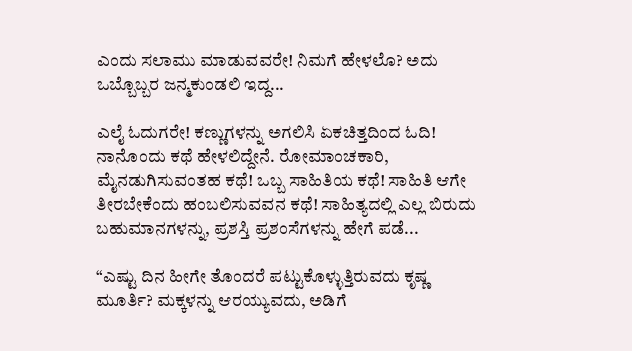ಎಂದು ಸಲಾಮು ಮಾಡುವವರೇ! ನಿಮಗೆ ಹೇಳಲೊ? ಅದು ಒಬ್ಬೊಬ್ಬರ ಜನ್ಮಕುಂಡಲಿ ಇದ್ದ...

ಎಲೈ ಓದುಗರೇ! ಕಣ್ಣುಗಳನ್ನು ಅಗಲಿಸಿ ಏಕಚಿತ್ತದಿಂದ ಓದಿ! ನಾನೊಂದು ಕಥೆ ಹೇಳಲಿದ್ದೇನೆ. ರೋಮಾಂಚಕಾರಿ, ಮೈನಡುಗಿಸುವಂತಹ ಕಥೆ! ಒಬ್ಬ ಸಾಹಿತಿಯ ಕಥೆ! ಸಾಹಿತಿ ಆಗೇ ತೀರಬೇಕೆಂದು ಹಂಬಲಿಸುವವನ ಕಥೆ! ಸಾಹಿತ್ಯದಲ್ಲಿ ಎಲ್ಲ ಬಿರುದು ಬಹುಮಾನಗಳನ್ನು, ಪ್ರಶಸ್ತಿ ಪ್ರಶಂಸೆಗಳನ್ನು ಹೇಗೆ ಪಡೆ...

“ಎಷ್ಟು ದಿನ ಹೀಗೇ ತೊಂದರೆ ಪಟ್ಟುಕೊಳ್ಳುತ್ತಿರುವದು ಕೃಷ್ಣ ಮೂರ್ತಿ? ಮಕ್ಕಳನ್ನು ಆರಯ್ಯುವದು, ಅಡಿಗೆ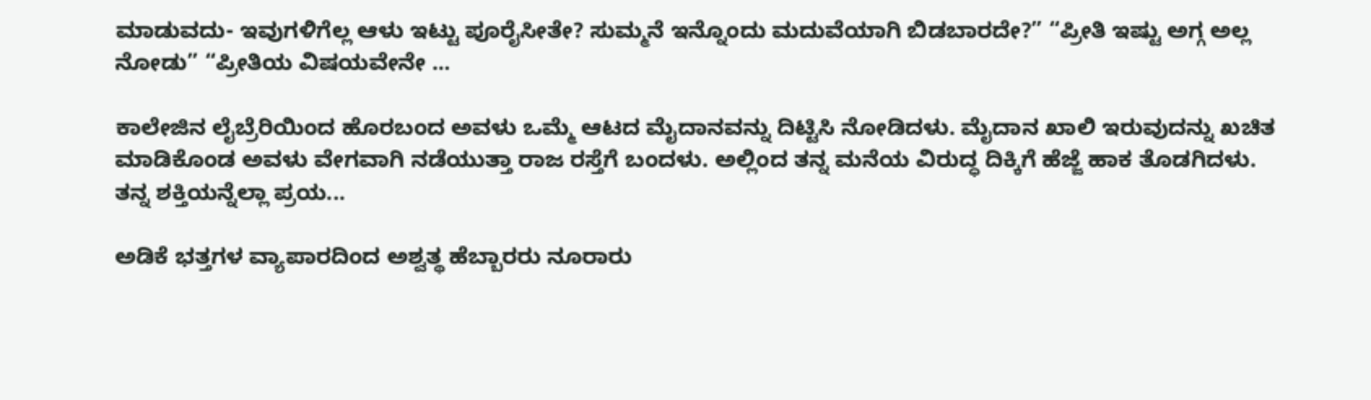ಮಾಡುವದು- ಇವುಗಳಿಗೆಲ್ಲ ಆಳು ಇಟ್ಟು ಪೂರೈಸೀತೇ? ಸುಮ್ಮನೆ ಇನ್ನೊಂದು ಮದುವೆಯಾಗಿ ಬಿಡಬಾರದೇ?” “ಪ್ರೀತಿ ಇಷ್ಟು ಅಗ್ಗ ಅಲ್ಲ ನೋಡು” “ಪ್ರೀತಿಯ ವಿಷಯವೇನೇ ...

ಕಾಲೇಜಿನ ಲೈಬ್ರೆರಿಯಿಂದ ಹೊರಬಂದ ಅವಳು ಒಮ್ಮೆ ಆಟದ ಮೈದಾನವನ್ನು ದಿಟ್ಟಿಸಿ ನೋಡಿದಳು. ಮೈದಾನ ಖಾಲಿ ಇರುವುದನ್ನು ಖಚಿತ ಮಾಡಿಕೊಂಡ ಅವಳು ವೇಗವಾಗಿ ನಡೆಯುತ್ತಾ ರಾಜ ರಸ್ತೆಗೆ ಬಂದಳು. ಅಲ್ಲಿಂದ ತನ್ನ ಮನೆಯ ವಿರುದ್ಧ ದಿಕ್ಕಿಗೆ ಹೆಜ್ಜೆ ಹಾಕ ತೊಡಗಿದಳು. ತನ್ನ ಶಕ್ತಿಯನ್ನೆಲ್ಲಾ ಪ್ರಯ...

ಅಡಿಕೆ ಭತ್ತಗಳ ವ್ಯಾಪಾರದಿಂದ ಅಶ್ವತ್ಥ ಹೆಬ್ಬಾರರು ನೂರಾರು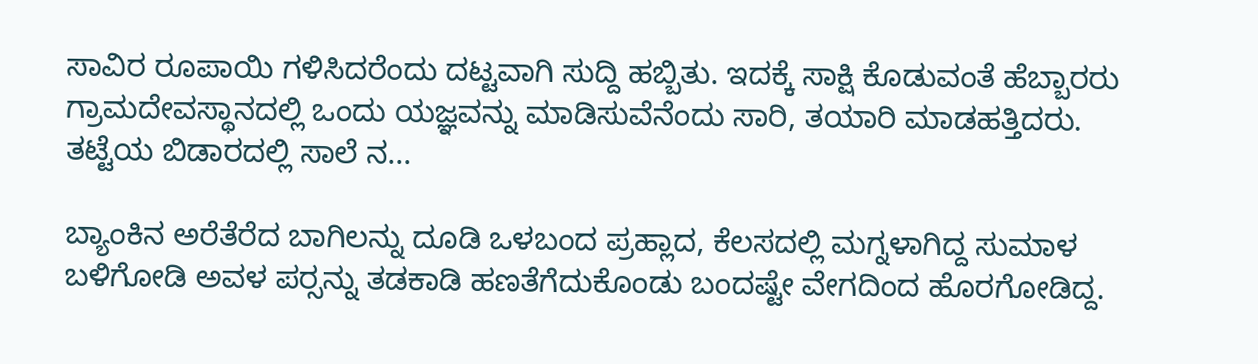ಸಾವಿರ ರೂಪಾಯಿ ಗಳಿಸಿದರೆಂದು ದಟ್ಟವಾಗಿ ಸುದ್ದಿ ಹಬ್ಬಿತು. ಇದಕ್ಕೆ ಸಾಕ್ಷಿ ಕೊಡುವಂತೆ ಹೆಬ್ಬಾರರು ಗ್ರಾಮದೇವಸ್ಥಾನದಲ್ಲಿ ಒಂದು ಯಜ್ಞವನ್ನು ಮಾಡಿಸುವೆನೆಂದು ಸಾರಿ, ತಯಾರಿ ಮಾಡಹತ್ತಿದರು. ತಟ್ಟೆಯ ಬಿಡಾರದಲ್ಲಿ ಸಾಲೆ ನ...

ಬ್ಯಾಂಕಿನ ಅರೆತೆರೆದ ಬಾಗಿಲನ್ನು ದೂಡಿ ಒಳಬಂದ ಪ್ರಹ್ಲಾದ, ಕೆಲಸದಲ್ಲಿ ಮಗ್ನಳಾಗಿದ್ದ ಸುಮಾಳ ಬಳಿಗೋಡಿ ಅವಳ ಪರ್‍ಸನ್ನು ತಡಕಾಡಿ ಹಣತೆಗೆದುಕೊಂಡು ಬಂದಷ್ಟೇ ವೇಗದಿಂದ ಹೊರಗೋಡಿದ್ದ.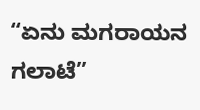“ಏನು ಮಗರಾಯನ ಗಲಾಟೆ”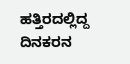ಹತ್ತಿರದಲ್ಲಿದ್ದ ದಿನಕರನ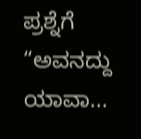ಪ್ರಶ್ನೆಗೆ “ಅವನದ್ದು ಯಾವಾ...